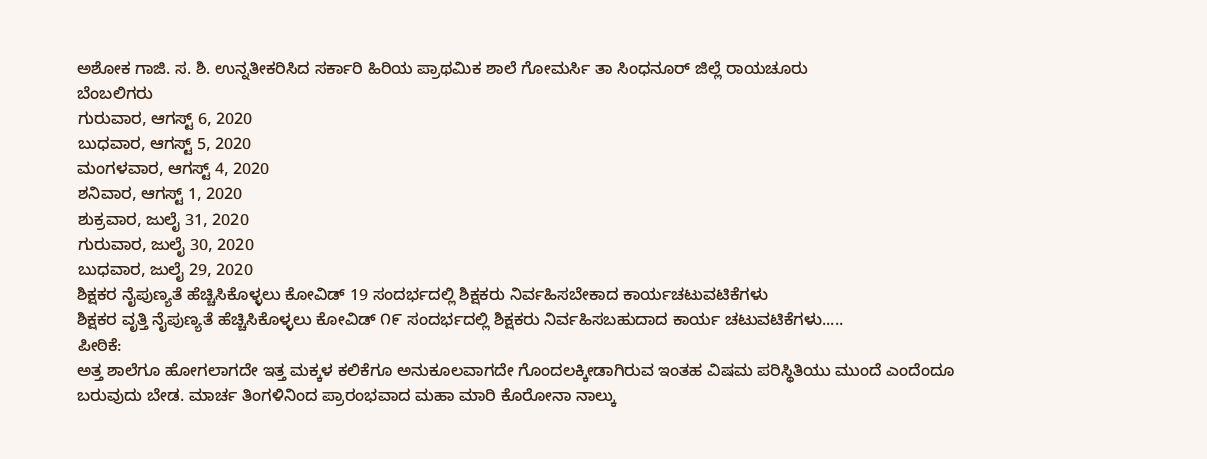ಅಶೋಕ ಗಾಜಿ. ಸ. ಶಿ. ಉನ್ನತೀಕರಿಸಿದ ಸರ್ಕಾರಿ ಹಿರಿಯ ಪ್ರಾಥಮಿಕ ಶಾಲೆ ಗೋಮರ್ಸಿ ತಾ ಸಿಂಧನೂರ್ ಜಿಲ್ಲೆ ರಾಯಚೂರು
ಬೆಂಬಲಿಗರು
ಗುರುವಾರ, ಆಗಸ್ಟ್ 6, 2020
ಬುಧವಾರ, ಆಗಸ್ಟ್ 5, 2020
ಮಂಗಳವಾರ, ಆಗಸ್ಟ್ 4, 2020
ಶನಿವಾರ, ಆಗಸ್ಟ್ 1, 2020
ಶುಕ್ರವಾರ, ಜುಲೈ 31, 2020
ಗುರುವಾರ, ಜುಲೈ 30, 2020
ಬುಧವಾರ, ಜುಲೈ 29, 2020
ಶಿಕ್ಷಕರ ನೈಪುಣ್ಯತೆ ಹೆಚ್ಚಿಸಿಕೊಳ್ಳಲು ಕೋವಿಡ್ 19 ಸಂದರ್ಭದಲ್ಲಿ ಶಿಕ್ಷಕರು ನಿರ್ವಹಿಸಬೇಕಾದ ಕಾರ್ಯಚಟುವಟಿಕೆಗಳು
ಶಿಕ್ಷಕರ ವೃತ್ತಿ ನೈಪುಣ್ಯತೆ ಹೆಚ್ಚಿಸಿಕೊಳ್ಳಲು ಕೋವಿಡ್ ೧೯ ಸಂದರ್ಭದಲ್ಲಿ ಶಿಕ್ಷಕರು ನಿರ್ವಹಿಸಬಹುದಾದ ಕಾರ್ಯ ಚಟುವಟಿಕೆಗಳು.....
ಪೀಠಿಕೆ:
ಅತ್ತ ಶಾಲೆಗೂ ಹೋಗಲಾಗದೇ ಇತ್ತ ಮಕ್ಕಳ ಕಲಿಕೆಗೂ ಅನುಕೂಲವಾಗದೇ ಗೊಂದಲಕ್ಕೀಡಾಗಿರುವ ಇಂತಹ ವಿಷಮ ಪರಿಸ್ಥಿತಿಯು ಮುಂದೆ ಎಂದೆಂದೂ ಬರುವುದು ಬೇಡ. ಮಾರ್ಚ ತಿಂಗಳಿನಿಂದ ಪ್ರಾರಂಭವಾದ ಮಹಾ ಮಾರಿ ಕೊರೋನಾ ನಾಲ್ಕು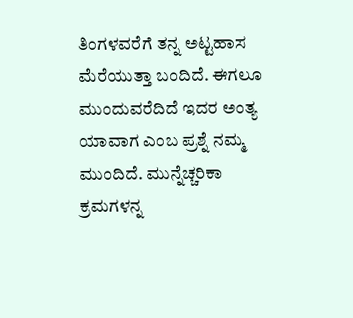ತಿಂಗಳವರೆಗೆ ತನ್ನ ಅಟ್ಟಹಾಸ ಮೆರೆಯುತ್ತಾ ಬಂದಿದೆ. ಈಗಲೂ ಮುಂದುವರೆದಿದೆ ಇದರ ಅಂತ್ಯ ಯಾವಾಗ ಎಂಬ ಪ್ರಶ್ನೆ ನಮ್ಮ ಮುಂದಿದೆ. ಮುನ್ನೆಚ್ಚರಿಕಾ ಕ್ರಮಗಳನ್ನ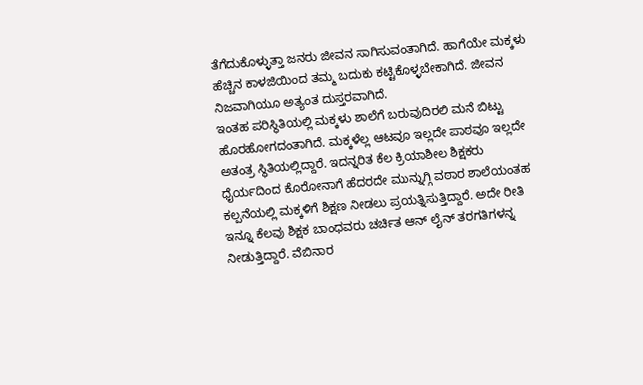ತೆಗೆದುಕೊಳ್ಳುತ್ತಾ ಜನರು ಜೀವನ ಸಾಗಿಸುವಂತಾಗಿದೆ. ಹಾಗೆಯೇ ಮಕ್ಕಳು ಹೆಚ್ಚಿನ ಕಾಳಜಿಯಿಂದ ತಮ್ಮ ಬದುಕು ಕಟ್ಟಿಕೊಳ್ಳಬೇಕಾಗಿದೆ. ಜೀವನ ನಿಜವಾಗಿಯೂ ಅತ್ಯಂತ ದುಸ್ತರವಾಗಿದೆ.
ಇಂತಹ ಪರಿಸ್ಥಿತಿಯಲ್ಲಿ ಮಕ್ಕಳು ಶಾಲೆಗೆ ಬರುವುದಿರಲಿ ಮನೆ ಬಿಟ್ಟು ಹೊರಹೋಗದಂತಾಗಿದೆ. ಮಕ್ಕಳೆಲ್ಲ ಆಟವೂ ಇಲ್ಲದೇ ಪಾಠವೂ ಇಲ್ಲದೇ ಅತಂತ್ರ ಸ್ಥಿತಿಯಲ್ಲಿದ್ದಾರೆ. ಇದನ್ನರಿತ ಕೆಲ ಕ್ರಿಯಾಶೀಲ ಶಿಕ್ಷಕರು ಧೈರ್ಯದಿಂದ ಕೊರೋನಾಗೆ ಹೆದರದೇ ಮುನ್ನುಗ್ಗಿ ವಠಾರ ಶಾಲೆಯಂತಹ ಕಲ್ಪನೆಯಲ್ಲಿ ಮಕ್ಕಳಿಗೆ ಶಿಕ್ಷಣ ನೀಡಲು ಪ್ರಯತ್ನಿಸುತ್ತಿದ್ದಾರೆ. ಅದೇ ರೀತಿ ಇನ್ನೂ ಕೆಲವು ಶಿಕ್ಷಕ ಬಾಂಧವರು ಚರ್ಚಿತ ಆನ್ ಲೈನ್ ತರಗತಿಗಳನ್ನ ನೀಡುತ್ತಿದ್ದಾರೆ. ವೆಬಿನಾರ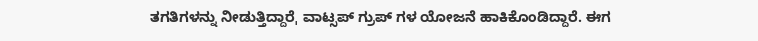ತಗತಿಗಳನ್ನು ನೀಡುತ್ತಿದ್ದಾರೆˌ ವಾಟ್ಸಪ್ ಗ್ರುಪ್ ಗಳ ಯೋಜನೆ ಹಾಕಿಕೊಂಡಿದ್ದಾರೆ. ಈಗ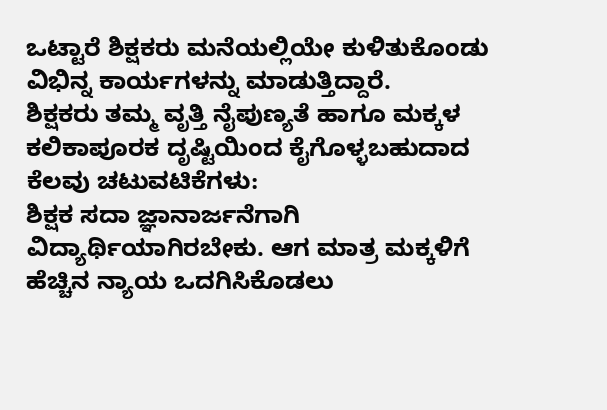ಒಟ್ಟಾರೆ ಶಿಕ್ಷಕರು ಮನೆಯಲ್ಲಿಯೇ ಕುಳಿತುಕೊಂಡು ವಿಭಿನ್ನ ಕಾರ್ಯಗಳನ್ನು ಮಾಡುತ್ತಿದ್ದಾರೆ.
ಶಿಕ್ಷಕರು ತಮ್ಮ ವೃತ್ತಿ ನೈಪುಣ್ಯತೆ ಹಾಗೂ ಮಕ್ಕಳ ಕಲಿಕಾಪೂರಕ ದೃಷ್ಟಿಯಿಂದ ಕೈಗೊಳ್ಳಬಹುದಾದ ಕೆಲವು ಚಟುವಟಿಕೆಗಳು:
ಶಿಕ್ಷಕ ಸದಾ ಜ್ಞಾನಾರ್ಜನೆಗಾಗಿ ವಿದ್ಯಾರ್ಥಿಯಾಗಿರಬೇಕು. ಆಗ ಮಾತ್ರ ಮಕ್ಕಳಿಗೆ ಹೆಚ್ಚಿನ ನ್ಯಾಯ ಒದಗಿಸಿಕೊಡಲು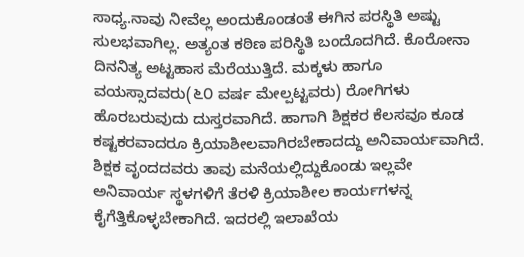ಸಾಧ್ಯ.ನಾವು ನೀವೆಲ್ಲ ಅಂದುಕೊಂಡಂತೆ ಈಗಿನ ಪರಸ್ಥಿತಿ ಅಷ್ಟು ಸುಲಭವಾಗಿಲ್ಲ. ಅತ್ಯಂತ ಕಠಿಣ ಪರಿಸ್ಥಿತಿ ಬಂದೊದಗಿದೆ. ಕೊರೋನಾ ದಿನನಿತ್ಯ ಅಟ್ಟಹಾಸ ಮೆರೆಯುತ್ತಿದೆ. ಮಕ್ಕಳು ಹಾಗೂ ವಯಸ್ಸಾದವರು(೬೦ ವರ್ಷ ಮೇಲ್ಪಟ್ಟವರು) ರೋಗಿಗಳು ಹೊರಬರುವುದು ದುಸ್ತರವಾಗಿದೆ. ಹಾಗಾಗಿ ಶಿಕ್ಷಕರ ಕೆಲಸವೂ ಕೂಡ ಕಷ್ಟಕರವಾದರೂ ಕ್ರಿಯಾಶೀಲವಾಗಿರಬೇಕಾದದ್ದು ಅನಿವಾರ್ಯವಾಗಿದೆ.
ಶಿಕ್ಷಕ ವೃಂದದವರು ತಾವು ಮನೆಯಲ್ಲಿದ್ದುಕೊಂಡು ಇಲ್ಲವೇ ಅನಿವಾರ್ಯ ಸ್ಥಳಗಳಿಗೆ ತೆರಳಿ ಕ್ರಿಯಾಶೀಲ ಕಾರ್ಯಗಳನ್ನ ಕೈಗೆತ್ತಿಕೊಳ್ಳಬೇಕಾಗಿದೆ. ಇದರಲ್ಲಿ ಇಲಾಖೆಯ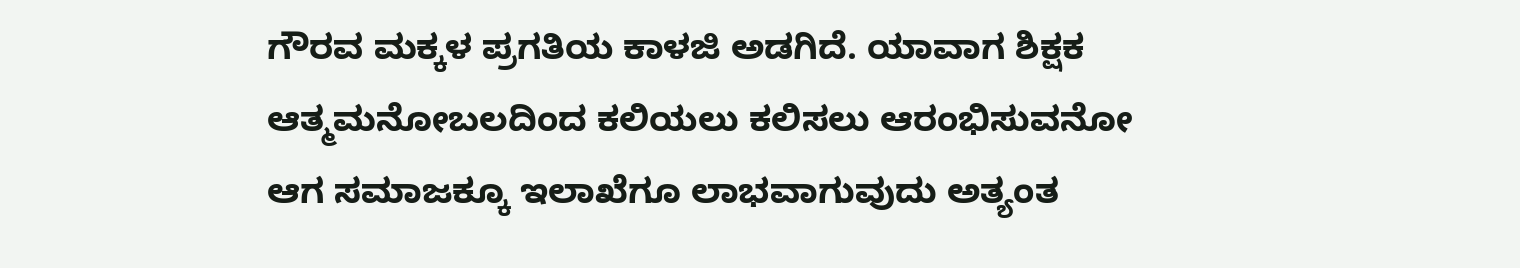ಗೌರವ ಮಕ್ಕಳ ಪ್ರಗತಿಯ ಕಾಳಜಿ ಅಡಗಿದೆ. ಯಾವಾಗ ಶಿಕ್ಷಕ ಆತ್ಮಮನೋಬಲದಿಂದ ಕಲಿಯಲು ಕಲಿಸಲು ಆರಂಭಿಸುವನೋ ಆಗ ಸಮಾಜಕ್ಕೂ ಇಲಾಖೆಗೂ ಲಾಭವಾಗುವುದು ಅತ್ಯಂತ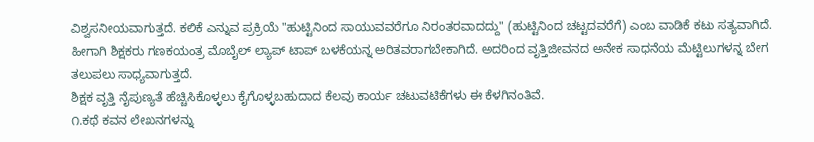ವಿಶ್ವಸನೀಯವಾಗುತ್ತದೆ. ಕಲಿಕೆ ಎನ್ನುವ ಪ್ರಕ್ರಿಯೆ "ಹುಟ್ಟಿನಿಂದ ಸಾಯುವವರೆಗೂ ನಿರಂತರವಾದದ್ದು" (ಹುಟ್ಟಿನಿಂದ ಚಟ್ಟದವರೆಗೆ) ಎಂಬ ವಾಡಿಕೆ ಕಟು ಸತ್ಯವಾಗಿದೆ. ಹೀಗಾಗಿ ಶಿಕ್ಷಕರು ಗಣಕಯಂತ್ರ ಮೊಬೈಲ್ ಲ್ಯಾಪ್ ಟಾಪ್ ಬಳಕೆಯನ್ನ ಅರಿತವರಾಗಬೇಕಾಗಿದೆ. ಅದರಿಂದ ವೃತ್ತಿಜೀವನದ ಅನೇಕ ಸಾಧನೆಯ ಮೆಟ್ಟಿಲುಗಳನ್ನ ಬೇಗ ತಲುಪಲು ಸಾಧ್ಯವಾಗುತ್ತದೆ.
ಶಿಕ್ಷಕ ವೃತ್ತಿ ನೈಪುಣ್ಯತೆ ಹೆಚ್ಚಿಸಿಕೊಳ್ಳಲು ಕೈಗೊಳ್ಳಬಹುದಾದ ಕೆಲವು ಕಾರ್ಯ ಚಟುವಟಿಕೆಗಳು ಈ ಕೆಳಗಿನಂತಿವೆ.
೧.ಕಥೆ ಕವನ ಲೇಖನಗಳನ್ನು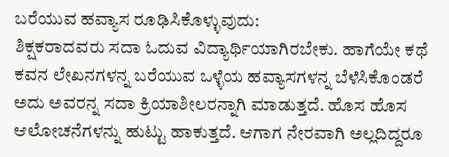ಬರೆಯುವ ಹವ್ಯಾಸ ರೂಢಿಸಿಕೊಳ್ಳುವುದು:
ಶಿಕ್ಷಕರಾದವರು ಸದಾ ಓದುವ ವಿದ್ಯಾರ್ಥಿಯಾಗಿರಬೇಕು. ಹಾಗೆಯೇ ಕಥೆ ಕವನ ಲೇಖನಗಳನ್ನ ಬರೆಯುವ ಒಳ್ಳೆಯ ಹವ್ಯಾಸಗಳನ್ನ ಬೆಳೆಸಿಕೊಂಡರೆ ಅದು ಅವರನ್ನ ಸದಾ ಕ್ರಿಯಾಶೀಲರನ್ನಾಗಿ ಮಾಡುತ್ತದೆ. ಹೊಸ ಹೊಸ ಆಲೋಚನೆಗಳನ್ನು ಹುಟ್ಟು ಹಾಕುತ್ತದೆ. ಆಗಾಗ ನೇರವಾಗಿ ಅಲ್ಲದಿದ್ದರೂ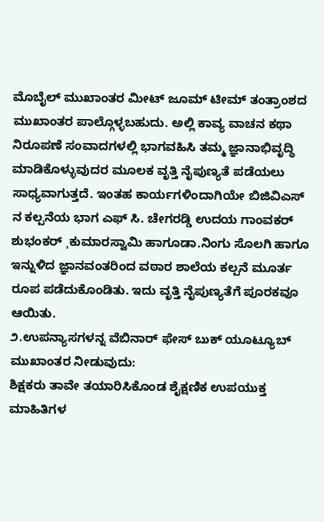ಮೊಬೈಲ್ ಮುಖಾಂತರ ಮೀಟ್ ಜೂಮ್ ಟೀಮ್ ತಂತ್ರಾಂಶದ ಮುಖಾಂತರ ಪಾಲ್ಗೊಳ್ಳಬಹುದು. ಅಲ್ಲಿ ಕಾವ್ಯ ವಾಚನ ಕಥಾ ನಿರೂಪಣೆ ಸಂವಾದಗಳಲ್ಲಿ ಭಾಗವಹಿಸಿ ತಮ್ಮ ಜ್ಞಾನಾಭಿವೃದ್ಧಿ ಮಾಡಿಕೊಳ್ಳುವುದರ ಮೂಲಕ ವೃತ್ತಿ ನೈಪುಣ್ಯತೆ ಪಡೆಯಲು ಸಾಧ್ಯವಾಗುತ್ತದೆ. ಇಂತಹ ಕಾರ್ಯಗಳಿಂದಾಗಿಯೇ ಬಿಜಿವಿಎಸ್ ನ ಕಲ್ಪನೆಯ ಭಾಗ ಎಫ್ ಸಿ. ಚೇಗರಡ್ಡಿ ಉದಯ ಗಾಂವಕರ್ ಶುಭಂಕರ್ ˌಕುಮಾರಸ್ವಾಮಿ ಹಾಗೂಡಾ.ನಿಂಗು ಸೊಲಗಿ ಹಾಗೂ ಇನ್ನುಳಿದ ಜ್ಞಾನವಂತರಿಂದ ವಠಾರ ಶಾಲೆಯ ಕಲ್ಪನೆ ಮೂರ್ತ ರೂಪ ಪಡೆದುಕೊಂಡಿತು. ಇದು ವೃತ್ತಿ ನೈಪುಣ್ಯತೆಗೆ ಪೂರಕವೂ ಆಯಿತು.
೨.ಉಪನ್ಯಾಸಗಳನ್ನ ವೆಬಿನಾರ್ ಫೇಸ್ ಬುಕ್ ಯೂಟ್ಯೂಬ್ ಮುಖಾಂತರ ನೀಡುವುದು:
ಶಿಕ್ಷಕರು ತಾವೇ ತಯಾರಿಸಿಕೊಂಡ ಶೈಕ್ಷಣಿಕ ಉಪಯುಕ್ತ ಮಾಹಿತಿಗಳ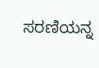ಸರಣಿಯನ್ನ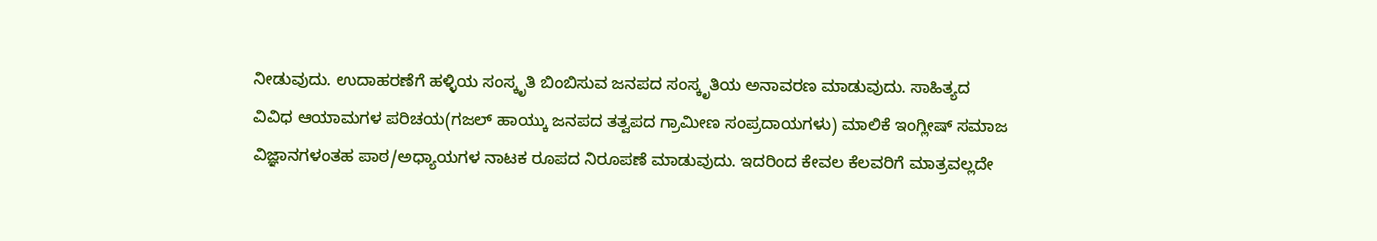ನೀಡುವುದು. ಉದಾಹರಣೆಗೆ ಹಳ್ಳಿಯ ಸಂಸ್ಕೃತಿ ಬಿಂಬಿಸುವ ಜನಪದ ಸಂಸ್ಕೃತಿಯ ಅನಾವರಣ ಮಾಡುವುದು. ಸಾಹಿತ್ಯದ ವಿವಿಧ ಆಯಾಮಗಳ ಪರಿಚಯ(ಗಜಲ್ ಹಾಯ್ಕು ಜನಪದ ತತ್ವಪದ ಗ್ರಾಮೀಣ ಸಂಪ್ರದಾಯಗಳು) ಮಾಲಿಕೆ ಇಂಗ್ಲೀಷ್ ಸಮಾಜ ವಿಜ್ಞಾನಗಳಂತಹ ಪಾಠ/ಅಧ್ಯಾಯಗಳ ನಾಟಕ ರೂಪದ ನಿರೂಪಣೆ ಮಾಡುವುದು. ಇದರಿಂದ ಕೇವಲ ಕೆಲವರಿಗೆ ಮಾತ್ರವಲ್ಲದೇ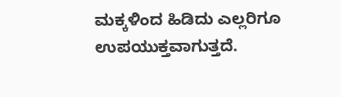ಮಕ್ಕಳಿಂದ ಹಿಡಿದು ಎಲ್ಲರಿಗೂ ಉಪಯುಕ್ತವಾಗುತ್ತದೆ.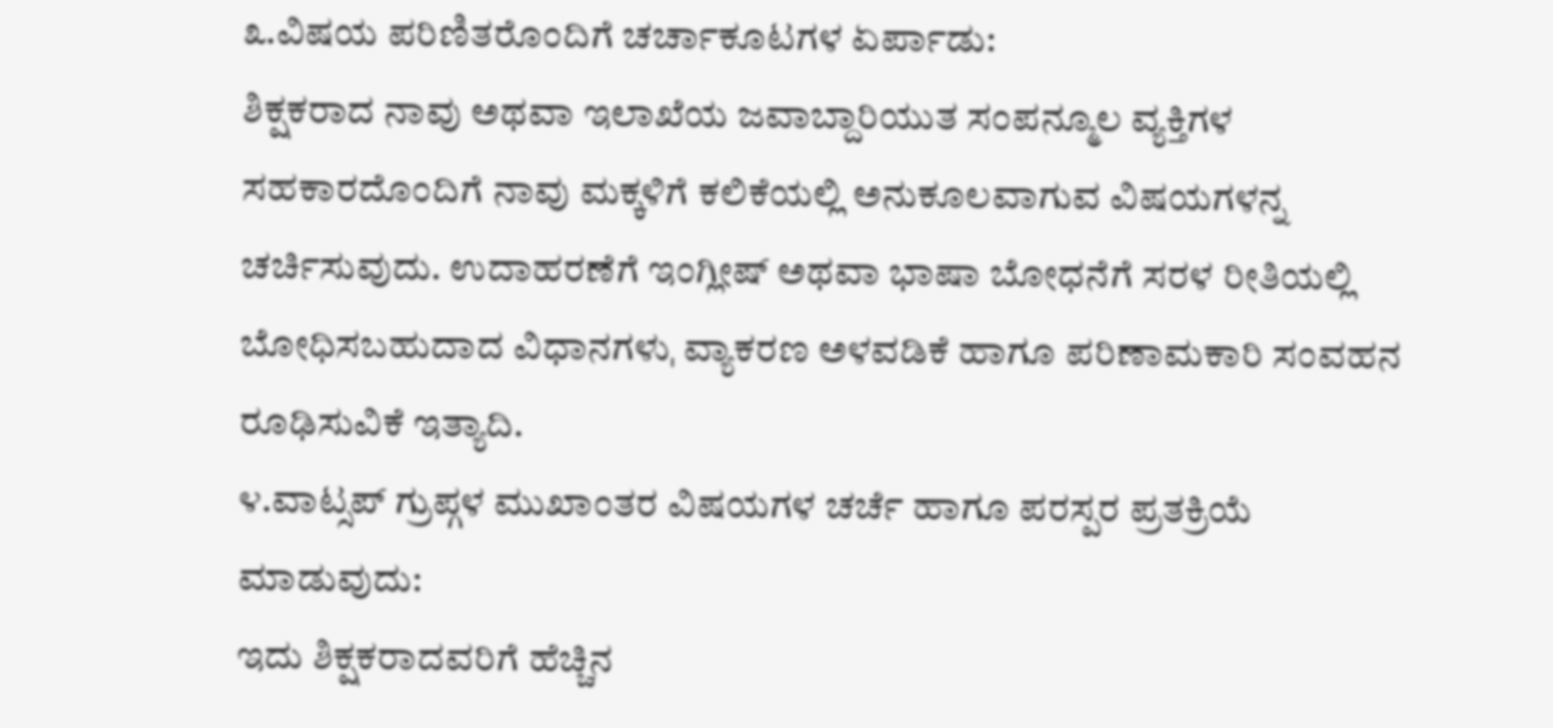೩.ವಿಷಯ ಪರಿಣಿತರೊಂದಿಗೆ ಚರ್ಚಾಕೂಟಗಳ ಏರ್ಪಾಡು:
ಶಿಕ್ಷಕರಾದ ನಾವು ಅಥವಾ ಇಲಾಖೆಯ ಜವಾಬ್ದಾರಿಯುತ ಸಂಪನ್ಮೂಲ ವ್ಯಕ್ತಿಗಳ ಸಹಕಾರದೊಂದಿಗೆ ನಾವು ಮಕ್ಕಳಿಗೆ ಕಲಿಕೆಯಲ್ಲಿ ಅನುಕೂಲವಾಗುವ ವಿಷಯಗಳನ್ನ ಚರ್ಚಿಸುವುದು. ಉದಾಹರಣೆಗೆ ಇಂಗ್ಲೀಷ್ ಅಥವಾ ಭಾಷಾ ಬೋಧನೆಗೆ ಸರಳ ರೀತಿಯಲ್ಲಿ ಬೋಧಿಸಬಹುದಾದ ವಿಧಾನಗಳುˌ ವ್ಯಾಕರಣ ಅಳವಡಿಕೆ ಹಾಗೂ ಪರಿಣಾಮಕಾರಿ ಸಂವಹನ ರೂಢಿಸುವಿಕೆ ಇತ್ಯಾದಿ.
೪.ವಾಟ್ಸಪ್ ಗ್ರುಪ್ಗಳ ಮುಖಾಂತರ ವಿಷಯಗಳ ಚರ್ಚೆ ಹಾಗೂ ಪರಸ್ಪರ ಪ್ರತಕ್ರಿಯೆ ಮಾಡುವುದು:
ಇದು ಶಿಕ್ಷಕರಾದವರಿಗೆ ಹೆಚ್ಚಿನ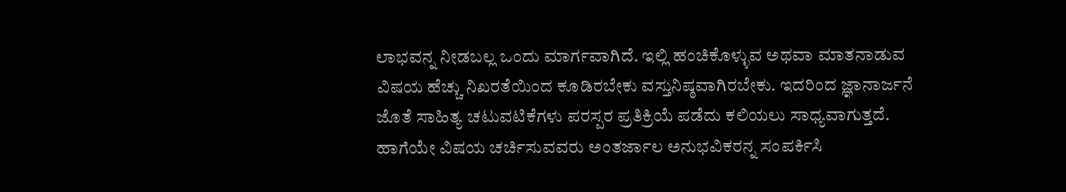ಲಾಭವನ್ನ ನೀಡಬಲ್ಲ ಒಂದು ಮಾರ್ಗವಾಗಿದೆ. ಇಲ್ಲಿ ಹಂಚಿಕೊಳ್ಳುವ ಅಥವಾ ಮಾತನಾಡುವ ವಿಷಯ ಹೆಚ್ಚು ನಿಖರತೆಯಿಂದ ಕೂಡಿರಬೇಕು ವಸ್ತುನಿಷ್ಠವಾಗಿರಬೇಕು. ಇದರಿಂದ ಜ್ಞಾನಾರ್ಜನೆ ಜೊತೆ ಸಾಹಿತ್ಯ ಚಟುವಟಿಕೆಗಳು ಪರಸ್ಪರ ಪ್ರತಿಕ್ರಿಯೆ ಪಡೆದು ಕಲಿಯಲು ಸಾಧ್ಯವಾಗುತ್ತದೆ. ಹಾಗೆಯೇ ವಿಷಯ ಚರ್ಚಿಸುವವರು ಅಂತರ್ಜಾಲ ಅನುಭವಿಕರನ್ನ ಸಂಪರ್ಕಿಸಿ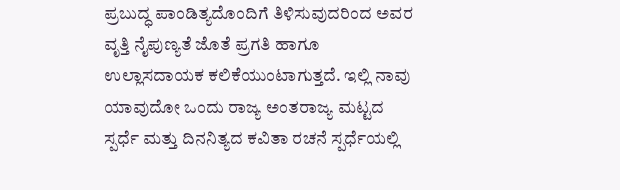ಪ್ರಬುದ್ಧ ಪಾಂಡಿತ್ಯದೊಂದಿಗೆ ತಿಳಿಸುವುದರಿಂದ ಅವರ ವೃತ್ತಿ ನೈಪುಣ್ಯತೆ ಜೊತೆ ಪ್ರಗತಿ ಹಾಗೂ ಉಲ್ಲಾಸದಾಯಕ ಕಲಿಕೆಯುಂಟಾಗುತ್ತದೆ. ಇಲ್ಲಿ ನಾವು ಯಾವುದೋ ಒಂದು ರಾಜ್ಯ ಅಂತರಾಜ್ಯ ಮಟ್ಟದ ಸ್ಪರ್ಧೆ ಮತ್ತು ದಿನನಿತ್ಯದ ಕವಿತಾ ರಚನೆ ಸ್ಪರ್ಧೆಯಲ್ಲಿ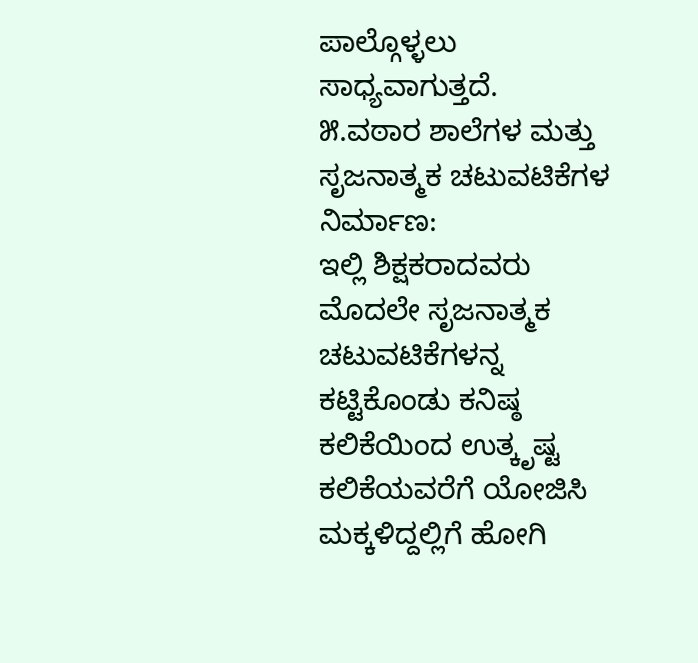ಪಾಲ್ಗೊಳ್ಳಲು ಸಾಧ್ಯವಾಗುತ್ತದೆ.
೫.ವಠಾರ ಶಾಲೆಗಳ ಮತ್ತು ಸೃಜನಾತ್ಮಕ ಚಟುವಟಿಕೆಗಳ ನಿರ್ಮಾಣ:
ಇಲ್ಲಿ ಶಿಕ್ಷಕರಾದವರು ಮೊದಲೇ ಸೃಜನಾತ್ಮಕ ಚಟುವಟಿಕೆಗಳನ್ನ ಕಟ್ಟಿಕೊಂಡು ಕನಿಷ್ಠ ಕಲಿಕೆಯಿಂದ ಉತ್ಕೃಷ್ಟ ಕಲಿಕೆಯವರೆಗೆ ಯೋಜಿಸಿ ಮಕ್ಕಳಿದ್ದಲ್ಲಿಗೆ ಹೋಗಿ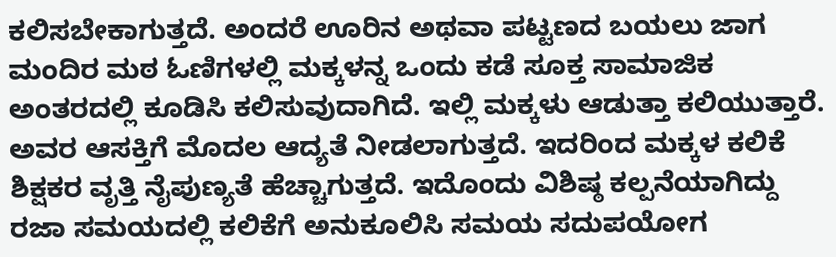ಕಲಿಸಬೇಕಾಗುತ್ತದೆ. ಅಂದರೆ ಊರಿನ ಅಥವಾ ಪಟ್ಟಣದ ಬಯಲು ಜಾಗ ಮಂದಿರ ಮಠ ಓಣಿಗಳಲ್ಲಿ ಮಕ್ಕಳನ್ನ ಒಂದು ಕಡೆ ಸೂಕ್ತ ಸಾಮಾಜಿಕ ಅಂತರದಲ್ಲಿ ಕೂಡಿಸಿ ಕಲಿಸುವುದಾಗಿದೆ. ಇಲ್ಲಿ ಮಕ್ಕಳು ಆಡುತ್ತಾ ಕಲಿಯುತ್ತಾರೆ. ಅವರ ಆಸಕ್ತಿಗೆ ಮೊದಲ ಆದ್ಯತೆ ನೀಡಲಾಗುತ್ತದೆ. ಇದರಿಂದ ಮಕ್ಕಳ ಕಲಿಕೆ ಶಿಕ್ಷಕರ ವೃತ್ತಿ ನೈಪುಣ್ಯತೆ ಹೆಚ್ಚಾಗುತ್ತದೆ. ಇದೊಂದು ವಿಶಿಷ್ಠ ಕಲ್ಪನೆಯಾಗಿದ್ದು ರಜಾ ಸಮಯದಲ್ಲಿ ಕಲಿಕೆಗೆ ಅನುಕೂಲಿಸಿ ಸಮಯ ಸದುಪಯೋಗ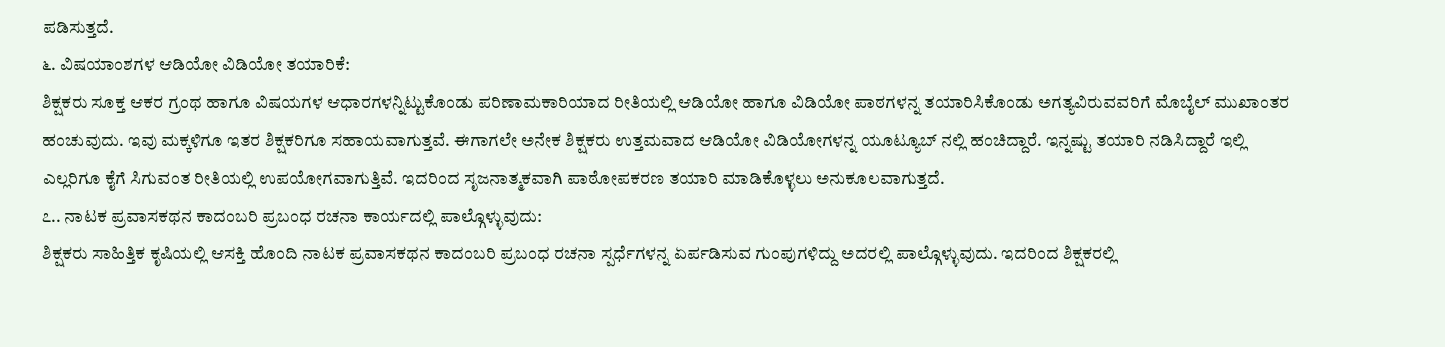ಪಡಿಸುತ್ತದೆ.
೬. ವಿಷಯಾಂಶಗಳ ಆಡಿಯೋ ವಿಡಿಯೋ ತಯಾರಿಕೆ:
ಶಿಕ್ಷಕರು ಸೂಕ್ತ ಆಕರ ಗ್ರಂಥ ಹಾಗೂ ವಿಷಯಗಳ ಆಧಾರಗಳನ್ನಿಟ್ಟುಕೊಂಡು ಪರಿಣಾಮಕಾರಿಯಾದ ರೀತಿಯಲ್ಲಿ ಆಡಿಯೋ ಹಾಗೂ ವಿಡಿಯೋ ಪಾಠಗಳನ್ನ ತಯಾರಿಸಿಕೊಂಡು ಅಗತ್ಯವಿರುವವರಿಗೆ ಮೊಬೈಲ್ ಮುಖಾಂತರ ಹಂಚುವುದು. ಇವು ಮಕ್ಕಳಿಗೂ ಇತರ ಶಿಕ್ಷಕರಿಗೂ ಸಹಾಯವಾಗುತ್ತವೆ. ಈಗಾಗಲೇ ಅನೇಕ ಶಿಕ್ಷಕರು ಉತ್ತಮವಾದ ಆಡಿಯೋ ವಿಡಿಯೋಗಳನ್ನ ಯೂಟ್ಯೂಬ್ ನಲ್ಲಿ ಹಂಚಿದ್ದಾರೆ. ಇನ್ನಷ್ಟು ತಯಾರಿ ನಡಿಸಿದ್ದಾರೆ ಇಲ್ಲಿ ಎಲ್ಲರಿಗೂ ಕೈಗೆ ಸಿಗುವಂತ ರೀತಿಯಲ್ಲಿ ಉಪಯೋಗವಾಗುತ್ತಿವೆ. ಇದರಿಂದ ಸೃಜನಾತ್ಮಕವಾಗಿ ಪಾಠೋಪಕರಣ ತಯಾರಿ ಮಾಡಿಕೊಳ್ಳಲು ಅನುಕೂಲವಾಗುತ್ತದೆ.
೭.. ನಾಟಕ ಪ್ರವಾಸಕಥನ ಕಾದಂಬರಿ ಪ್ರಬಂಧ ರಚನಾ ಕಾರ್ಯದಲ್ಲಿ ಪಾಲ್ಗೊಳ್ಳುವುದು:
ಶಿಕ್ಷಕರು ಸಾಹಿತ್ತಿಕ ಕೃಷಿಯಲ್ಲಿ ಆಸಕ್ತಿ ಹೊಂದಿ ನಾಟಕ ಪ್ರವಾಸಕಥನ ಕಾದಂಬರಿ ಪ್ರಬಂಧ ರಚನಾ ಸ್ಪರ್ಧೆಗಳನ್ನ ಏರ್ಪಡಿಸುವ ಗುಂಪುಗಳಿದ್ದು ಅದರಲ್ಲಿ ಪಾಲ್ಗೊಳ್ಳುವುದು. ಇದರಿಂದ ಶಿಕ್ಷಕರಲ್ಲಿ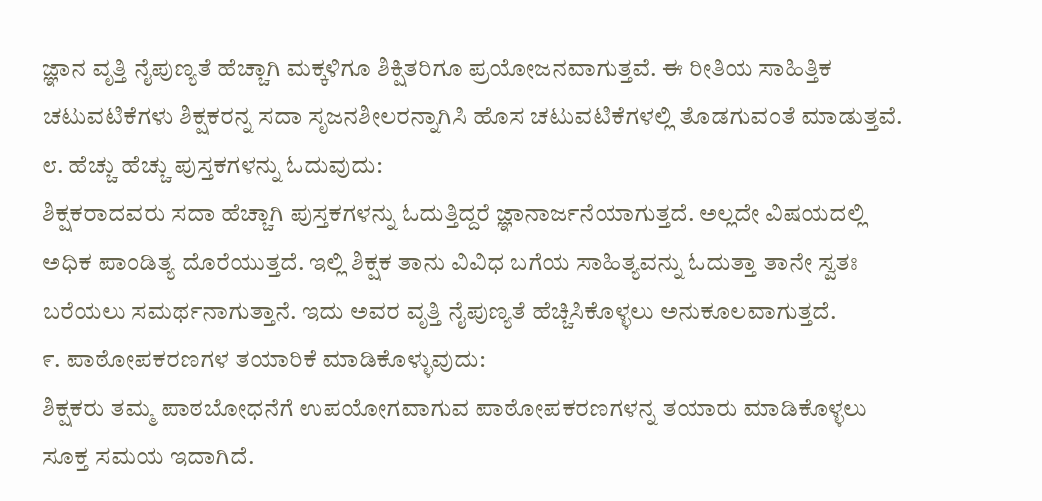ಜ್ಞಾನ ವೃತ್ತಿ ನೈಪುಣ್ಯತೆ ಹೆಚ್ಚಾಗಿ ಮಕ್ಕಳಿಗೂ ಶಿಕ್ಷಿತರಿಗೂ ಪ್ರಯೋಜನವಾಗುತ್ತವೆ. ಈ ರೀತಿಯ ಸಾಹಿತ್ತಿಕ ಚಟುವಟಿಕೆಗಳು ಶಿಕ್ಷಕರನ್ನ ಸದಾ ಸೃಜನಶೀಲರನ್ನಾಗಿಸಿ ಹೊಸ ಚಟುವಟಿಕೆಗಳಲ್ಲಿ ತೊಡಗುವಂತೆ ಮಾಡುತ್ತವೆ.
೮. ಹೆಚ್ಚು ಹೆಚ್ಚು ಪುಸ್ತಕಗಳನ್ನು ಓದುವುದು:
ಶಿಕ್ಷಕರಾದವರು ಸದಾ ಹೆಚ್ಚಾಗಿ ಪುಸ್ತಕಗಳನ್ನು ಓದುತ್ತಿದ್ದರೆ ಜ್ಞಾನಾರ್ಜನೆಯಾಗುತ್ತದೆ. ಅಲ್ಲದೇ ವಿಷಯದಲ್ಲಿ ಅಧಿಕ ಪಾಂಡಿತ್ಯ ದೊರೆಯುತ್ತದೆ. ಇಲ್ಲಿ ಶಿಕ್ಷಕ ತಾನು ವಿವಿಧ ಬಗೆಯ ಸಾಹಿತ್ಯವನ್ನು ಓದುತ್ತಾ ತಾನೇ ಸ್ವತಃ ಬರೆಯಲು ಸಮರ್ಥನಾಗುತ್ತಾನೆ. ಇದು ಅವರ ವೃತ್ತಿ ನೈಪುಣ್ಯತೆ ಹೆಚ್ಚಿಸಿಕೊಳ್ಳಲು ಅನುಕೂಲವಾಗುತ್ತದೆ.
೯. ಪಾಠೋಪಕರಣಗಳ ತಯಾರಿಕೆ ಮಾಡಿಕೊಳ್ಳುವುದು:
ಶಿಕ್ಷಕರು ತಮ್ಮ ಪಾಠಬೋಧನೆಗೆ ಉಪಯೋಗವಾಗುವ ಪಾಠೋಪಕರಣಗಳನ್ನ ತಯಾರು ಮಾಡಿಕೊಳ್ಳಲು ಸೂಕ್ತ ಸಮಯ ಇದಾಗಿದೆ.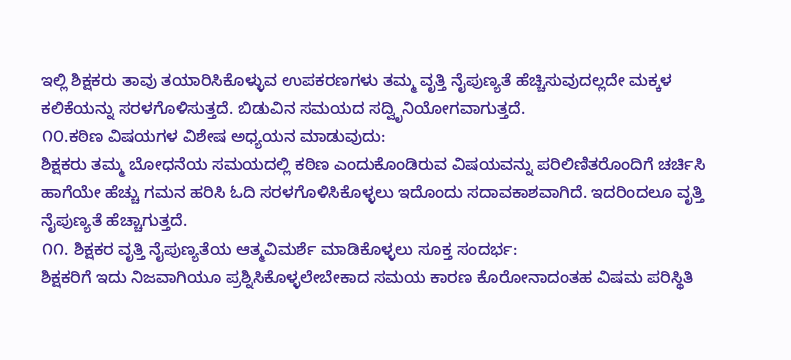ಇಲ್ಲಿ ಶಿಕ್ಷಕರು ತಾವು ತಯಾರಿಸಿಕೊಳ್ಳುವ ಉಪಕರಣಗಳು ತಮ್ಮ ವೃತ್ತಿ ನೈಪುಣ್ಯತೆ ಹೆಚ್ಚಿಸುವುದಲ್ಲದೇ ಮಕ್ಕಳ ಕಲಿಕೆಯನ್ನು ಸರಳಗೊಳಿಸುತ್ತದೆ. ಬಿಡುವಿನ ಸಮಯದ ಸದ್ವಿೃನಿಯೋಗವಾಗುತ್ತದೆ.
೧೦.ಕಠಿಣ ವಿಷಯಗಳ ವಿಶೇಷ ಅಧ್ಯಯನ ಮಾಡುವುದು:
ಶಿಕ್ಷಕರು ತಮ್ಮ ಬೋಧನೆಯ ಸಮಯದಲ್ಲಿ ಕಠಿಣ ಎಂದುಕೊಂಡಿರುವ ವಿಷಯವನ್ನು ಪರಿಲಿಣಿತರೊಂದಿಗೆ ಚರ್ಚಿಸಿ ಹಾಗೆಯೇ ಹೆಚ್ಚು ಗಮನ ಹರಿಸಿ ಓದಿ ಸರಳಗೊಳಿಸಿಕೊಳ್ಳಲು ಇದೊಂದು ಸದಾವಕಾಶವಾಗಿದೆ. ಇದರಿಂದಲೂ ವೃತ್ತಿ ನೈಪುಣ್ಯತೆ ಹೆಚ್ಚಾಗುತ್ತದೆ.
೧೧. ಶಿಕ್ಷಕರ ವೃತ್ತಿ ನೈಪುಣ್ಯತೆಯ ಆತ್ಮವಿಮರ್ಶೆ ಮಾಡಿಕೊಳ್ಳಲು ಸೂಕ್ತ ಸಂದರ್ಭ:
ಶಿಕ್ಷಕರಿಗೆ ಇದು ನಿಜವಾಗಿಯೂ ಪ್ರಶ್ನಿಸಿಕೊಳ್ಳಲೇಬೇಕಾದ ಸಮಯ ಕಾರಣ ಕೊರೋನಾದಂತಹ ವಿಷಮ ಪರಿಸ್ಥಿತಿ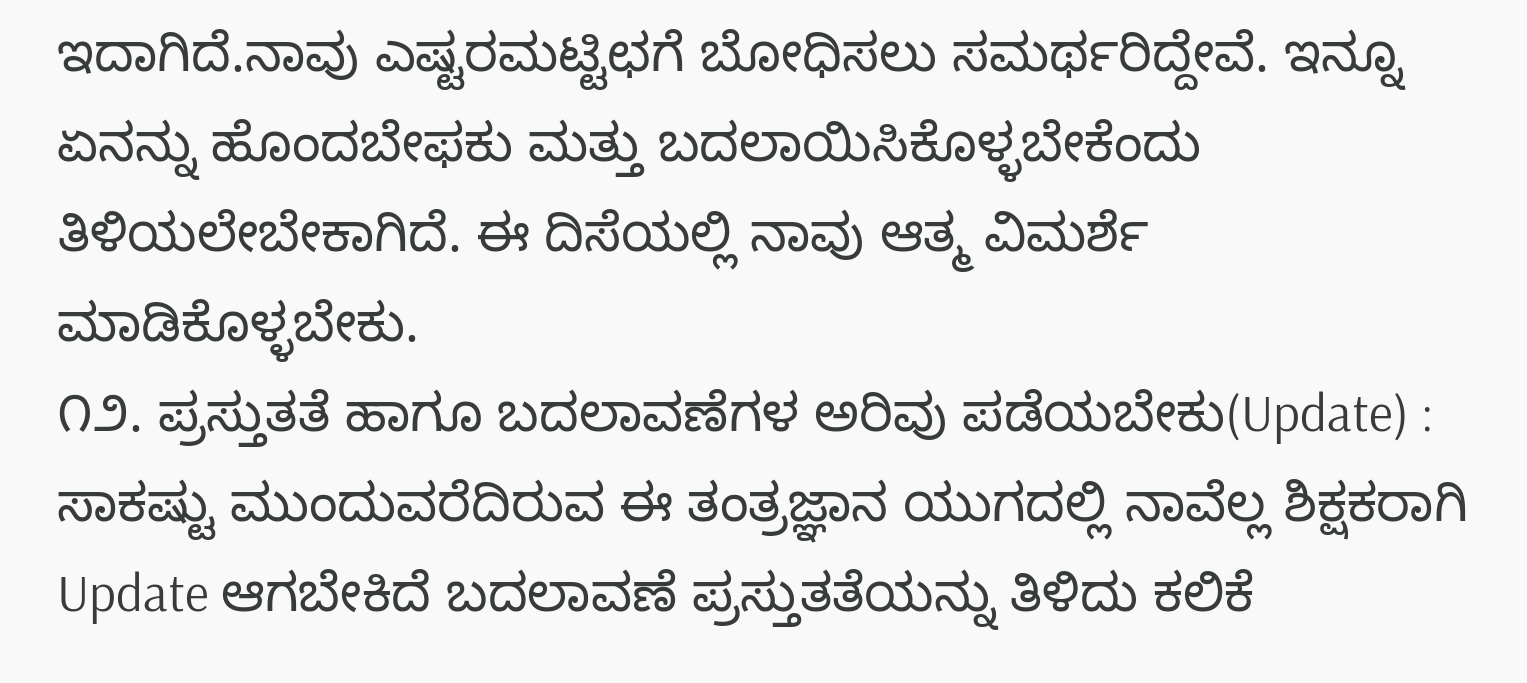ಇದಾಗಿದೆ.ನಾವು ಎಷ್ಟರಮಟ್ಟಿಛಗೆ ಬೋಧಿಸಲು ಸಮರ್ಥರಿದ್ದೇವೆ. ಇನ್ನೂ ಏನನ್ನು ಹೊಂದಬೇಫಕು ಮತ್ತು ಬದಲಾಯಿಸಿಕೊಳ್ಳಬೇಕೆಂದು ತಿಳಿಯಲೇಬೇಕಾಗಿದೆ. ಈ ದಿಸೆಯಲ್ಲಿ ನಾವು ಆತ್ಮ ವಿಮರ್ಶೆ ಮಾಡಿಕೊಳ್ಳಬೇಕು.
೧೨. ಪ್ರಸ್ತುತತೆ ಹಾಗೂ ಬದಲಾವಣೆಗಳ ಅರಿವು ಪಡೆಯಬೇಕು(Update) :
ಸಾಕಷ್ಟು ಮುಂದುವರೆದಿರುವ ಈ ತಂತ್ರಜ್ಞಾನ ಯುಗದಲ್ಲಿ ನಾವೆಲ್ಲ ಶಿಕ್ಷಕರಾಗಿ Update ಆಗಬೇಕಿದೆ ಬದಲಾವಣೆ ಪ್ರಸ್ತುತತೆಯನ್ನು ತಿಳಿದು ಕಲಿಕೆ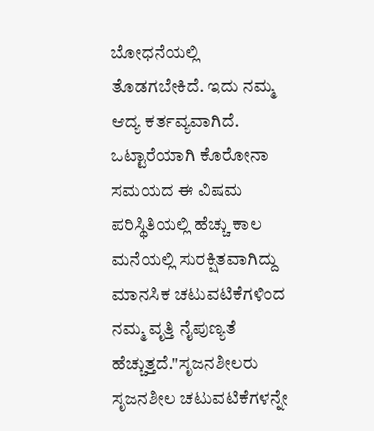ಬೋಧನೆಯಲ್ಲಿ ತೊಡಗಬೇಕಿದೆ. ಇದು ನಮ್ಮ ಆದ್ಯ ಕರ್ತವ್ಯವಾಗಿದೆ.
ಒಟ್ಟಾರೆಯಾಗಿ ಕೊರೋನಾ ಸಮಯದ ಈ ವಿಷಮ ಪರಿಸ್ಥಿತಿಯಲ್ಲಿ ಹೆಚ್ಚು ಕಾಲ ಮನೆಯಲ್ಲಿ ಸುರಕ್ಷಿತವಾಗಿದ್ದು ಮಾನಸಿಕ ಚಟುವಟಿಕೆಗಳಿಂದ ನಮ್ಮ ವೃತ್ತಿ ನೈಪುಣ್ಯತೆ ಹೆಚ್ಚುತ್ತದೆ."ಸೃಜನಶೀಲರು ಸೃಜನಶೀಲ ಚಟುವಟಿಕೆಗಳನ್ನೇ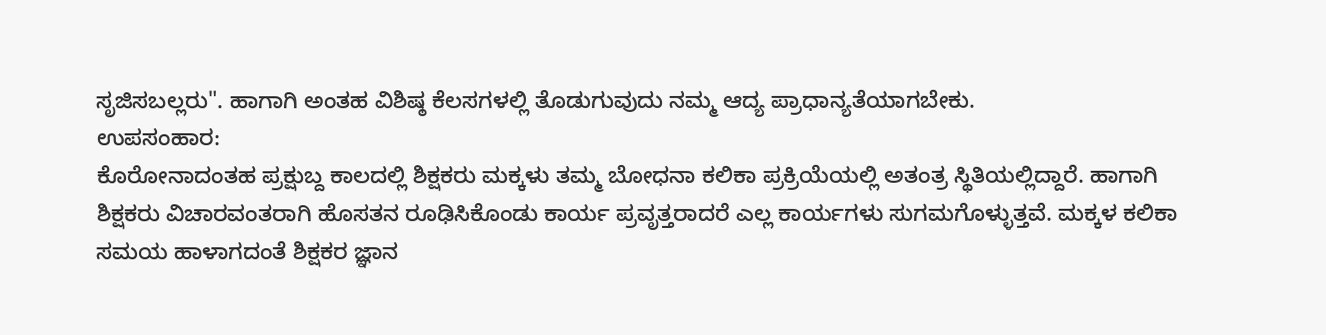ಸೃಜಿಸಬಲ್ಲರು". ಹಾಗಾಗಿ ಅಂತಹ ವಿಶಿಷ್ಠ ಕೆಲಸಗಳಲ್ಲಿ ತೊಡುಗುವುದು ನಮ್ಮ ಆದ್ಯ ಪ್ರಾಧಾನ್ಯತೆಯಾಗಬೇಕು.
ಉಪಸಂಹಾರ:
ಕೊರೋನಾದಂತಹ ಪ್ರಕ್ಷುಬ್ದ ಕಾಲದಲ್ಲಿ ಶಿಕ್ಷಕರು ಮಕ್ಕಳು ತಮ್ಮ ಬೋಧನಾ ಕಲಿಕಾ ಪ್ರಕ್ರಿಯೆಯಲ್ಲಿ ಅತಂತ್ರ ಸ್ಥಿತಿಯಲ್ಲಿದ್ದಾರೆ. ಹಾಗಾಗಿ ಶಿಕ್ಷಕರು ವಿಚಾರವಂತರಾಗಿ ಹೊಸತನ ರೂಢಿಸಿಕೊಂಡು ಕಾರ್ಯ ಪ್ರವೃತ್ತರಾದರೆ ಎಲ್ಲ ಕಾರ್ಯಗಳು ಸುಗಮಗೊಳ್ಳುತ್ತವೆ. ಮಕ್ಕಳ ಕಲಿಕಾ ಸಮಯ ಹಾಳಾಗದಂತೆ ಶಿಕ್ಷಕರ ಜ್ಞಾನ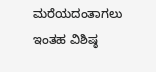ಮರೆಯದಂತಾಗಲು ಇಂತಹ ವಿಶಿಷ್ಠ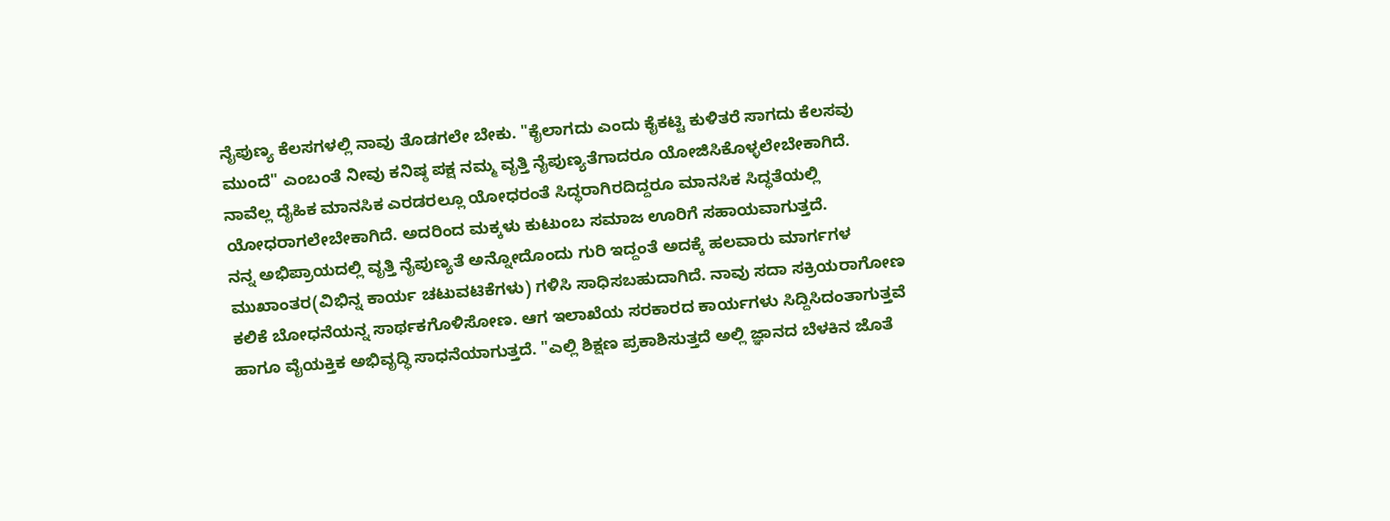ನೈಪುಣ್ಯ ಕೆಲಸಗಳಲ್ಲಿ ನಾವು ತೊಡಗಲೇ ಬೇಕು. "ಕೈಲಾಗದು ಎಂದು ಕೈಕಟ್ಟಿ ಕುಳಿತರೆ ಸಾಗದು ಕೆಲಸವು ಮುಂದೆ" ಎಂಬಂತೆ ನೀವು ಕನಿಷ್ಠ ಪಕ್ಷ ನಮ್ಮ ವೃತ್ತಿ ನೈಪುಣ್ಯತೆಗಾದರೂ ಯೋಜಿಸಿಕೊಳ್ಳಲೇಬೇಕಾಗಿದೆ. ನಾವೆಲ್ಲ ದೈಹಿಕ ಮಾನಸಿಕ ಎರಡರಲ್ಲೂ ಯೋಧರಂತೆ ಸಿದ್ಧರಾಗಿರದಿದ್ದರೂ ಮಾನಸಿಕ ಸಿದ್ಧತೆಯಲ್ಲಿ ಯೋಧರಾಗಲೇಬೇಕಾಗಿದೆ. ಅದರಿಂದ ಮಕ್ಕಳು ಕುಟುಂಬ ಸಮಾಜ ಊರಿಗೆ ಸಹಾಯವಾಗುತ್ತದೆ.
ನನ್ನ ಅಭಿಪ್ರಾಯದಲ್ಲಿ ವೃತ್ತಿ ನೈಪುಣ್ಯತೆ ಅನ್ನೋದೊಂದು ಗುರಿ ಇದ್ದಂತೆ ಅದಕ್ಕೆ ಹಲವಾರು ಮಾರ್ಗಗಳ ಮುಖಾಂತರ(ವಿಭಿನ್ನ ಕಾರ್ಯ ಚಟುವಟಿಕೆಗಳು) ಗಳಿಸಿ ಸಾಧಿಸಬಹುದಾಗಿದೆ. ನಾವು ಸದಾ ಸಕ್ರಿಯರಾಗೋಣ ಕಲಿಕೆ ಬೋಧನೆಯನ್ನ ಸಾರ್ಥಕಗೊಳಿಸೋಣ. ಆಗ ಇಲಾಖೆಯ ಸರಕಾರದ ಕಾರ್ಯಗಳು ಸಿದ್ದಿಸಿದಂತಾಗುತ್ತವೆ ಹಾಗೂ ವೈಯಕ್ತಿಕ ಅಭಿವೃದ್ಧಿ ಸಾಧನೆಯಾಗುತ್ತದೆ. "ಎಲ್ಲಿ ಶಿಕ್ಷಣ ಪ್ರಕಾಶಿಸುತ್ತದೆ ಅಲ್ಲಿ ಜ್ಞಾನದ ಬೆಳಕಿನ ಜೊತೆ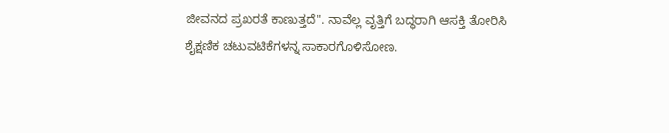ಜೀವನದ ಪ್ರಖರತೆ ಕಾಣುತ್ತದೆ". ನಾವೆಲ್ಲ ವೃತ್ತಿಗೆ ಬದ್ಧರಾಗಿ ಆಸಕ್ತಿ ತೋರಿಸಿ ಶೈಕ್ಷಣಿಕ ಚಟುವಟಿಕೆಗಳನ್ನ ಸಾಕಾರಗೊಳಿಸೋಣ.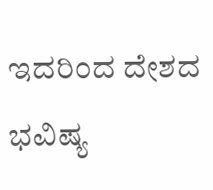ಇದರಿಂದ ದೇಶದ ಭವಿಷ್ಯ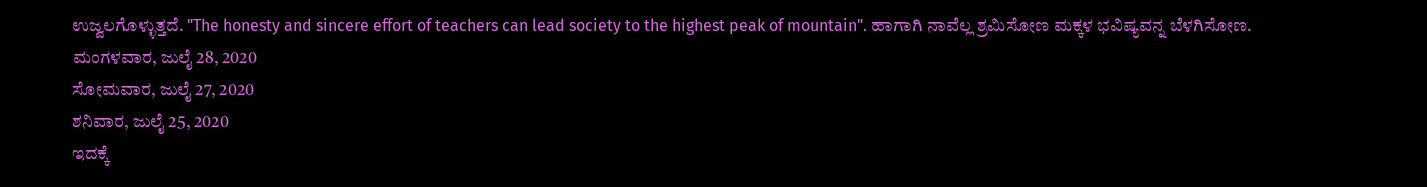ಉಜ್ವಲಗೊಳ್ಳುತ್ತದೆ. "The honesty and sincere effort of teachers can lead society to the highest peak of mountain". ಹಾಗಾಗಿ ನಾವೆಲ್ಲ ಶ್ರಮಿಸೋಣ ಮಕ್ಕಳ ಭವಿಷ್ಯವನ್ನ ಬೆಳಗಿಸೋಣ.
ಮಂಗಳವಾರ, ಜುಲೈ 28, 2020
ಸೋಮವಾರ, ಜುಲೈ 27, 2020
ಶನಿವಾರ, ಜುಲೈ 25, 2020
ಇದಕ್ಕೆ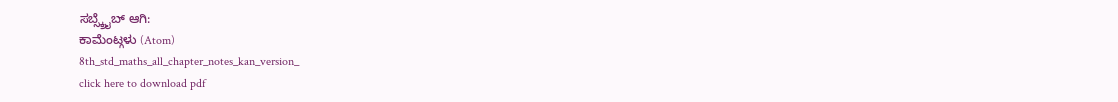ಸಬ್ಸ್ಕ್ರೈಬ್ ಆಗಿ:
ಕಾಮೆಂಟ್ಗಳು (Atom)
8th_std_maths_all_chapter_notes_kan_version_
click here to download pdf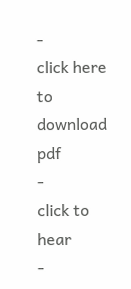-
click here to download pdf
-
click to hear
-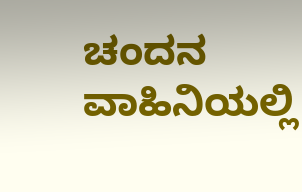ಚಂದನ ವಾಹಿನಿಯಲ್ಲಿ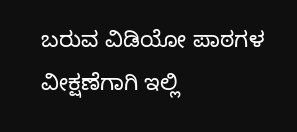ಬರುವ ವಿಡಿಯೋ ಪಾಠಗಳ ವೀಕ್ಷಣೆಗಾಗಿ ಇಲ್ಲಿ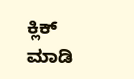ಕ್ಲಿಕ್ ಮಾಡಿ